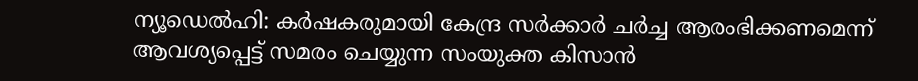ന്യൂഡെൽഹി: കർഷകരുമായി കേന്ദ്ര സർക്കാർ ചർച്ച ആരംഭിക്കണമെന്ന് ആവശ്യപ്പെട്ട് സമരം ചെയ്യുന്ന സംയുക്ത കിസാൻ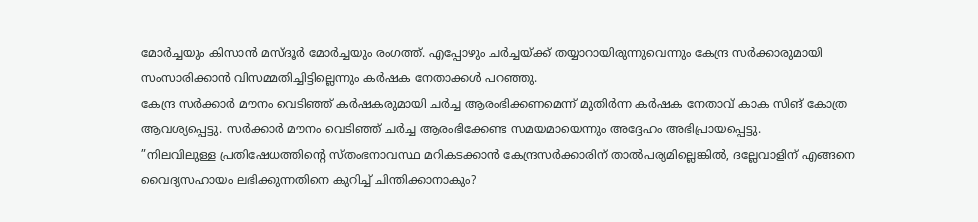മോർച്ചയും കിസാൻ മസ്ദൂർ മോർച്ചയും രംഗത്ത്. എപ്പോഴും ചർച്ചയ്ക്ക് തയ്യാറായിരുന്നുവെന്നും കേന്ദ്ര സർക്കാരുമായി സംസാരിക്കാൻ വിസമ്മതിച്ചിട്ടില്ലെന്നും കർഷക നേതാക്കൾ പറഞ്ഞു.
കേന്ദ്ര സർക്കാർ മൗനം വെടിഞ്ഞ് കർഷകരുമായി ചർച്ച ആരംഭിക്കണമെന്ന് മുതിർന്ന കർഷക നേതാവ് കാക സിങ് കോത്ര ആവശ്യപ്പെട്ടു. സർക്കാർ മൗനം വെടിഞ്ഞ് ചർച്ച ആരംഭിക്കേണ്ട സമയമായെന്നും അദ്ദേഹം അഭിപ്രായപ്പെട്ടു.
”നിലവിലുള്ള പ്രതിഷേധത്തിന്റെ സ്തംഭനാവസ്ഥ മറികടക്കാൻ കേന്ദ്രസർക്കാരിന് താൽപര്യമില്ലെങ്കിൽ, ദല്ലേവാളിന് എങ്ങനെ വൈദ്യസഹായം ലഭിക്കുന്നതിനെ കുറിച്ച് ചിന്തിക്കാനാകും?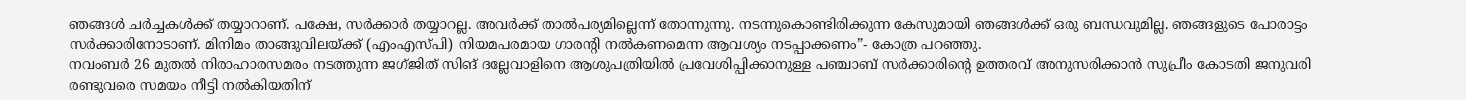ഞങ്ങൾ ചർച്ചകൾക്ക് തയ്യാറാണ്. പക്ഷേ, സർക്കാർ തയ്യാറല്ല. അവർക്ക് താൽപര്യമില്ലെന്ന് തോന്നുന്നു. നടന്നുകൊണ്ടിരിക്കുന്ന കേസുമായി ഞങ്ങൾക്ക് ഒരു ബന്ധവുമില്ല. ഞങ്ങളുടെ പോരാട്ടം സർക്കാരിനോടാണ്. മിനിമം താങ്ങുവിലയ്ക്ക് (എംഎസ്പി) നിയമപരമായ ഗാരന്റി നൽകണമെന്ന ആവശ്യം നടപ്പാക്കണം”- കോത്ര പറഞ്ഞു.
നവംബർ 26 മുതൽ നിരാഹാരസമരം നടത്തുന്ന ജഗ്ജിത് സിങ് ദല്ലേവാളിനെ ആശുപത്രിയിൽ പ്രവേശിപ്പിക്കാനുള്ള പഞ്ചാബ് സർക്കാരിന്റെ ഉത്തരവ് അനുസരിക്കാൻ സുപ്രീം കോടതി ജനുവരി രണ്ടുവരെ സമയം നീട്ടി നൽകിയതിന്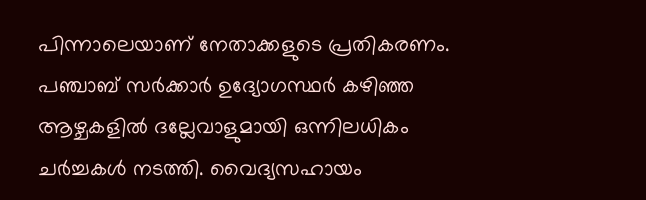പിന്നാലെയാണ് നേതാക്കളുടെ പ്രതികരണം. പഞ്ചാബ് സർക്കാർ ഉദ്യോഗസ്ഥർ കഴിഞ്ഞ ആഴ്ചകളിൽ ദല്ലേവാളുമായി ഒന്നിലധികം ചർച്ചകൾ നടത്തി. വൈദ്യസഹായം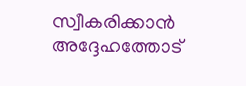സ്വീകരിക്കാൻ അദ്ദേഹത്തോട്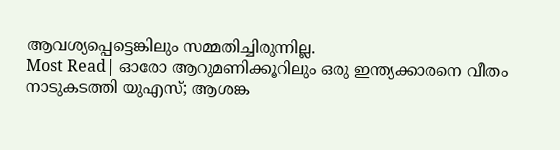ആവശ്യപ്പെട്ടെങ്കിലും സമ്മതിച്ചിരുന്നില്ല.
Most Read| ഓരോ ആറുമണിക്കൂറിലും ഒരു ഇന്ത്യക്കാരനെ വീതം നാടുകടത്തി യുഎസ്; ആശങ്ക